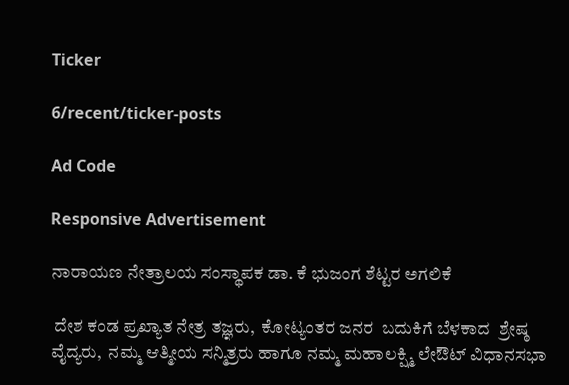Ticker

6/recent/ticker-posts

Ad Code

Responsive Advertisement

ನಾರಾಯಣ ನೇತ್ರಾಲಯ ಸಂಸ್ಥಾಪಕ ಡಾ. ಕೆ ಭುಜಂಗ ಶೆಟ್ಟರ ಅಗಲಿಕೆ

 ದೇಶ ಕಂಡ ಪ್ರಖ್ಯಾತ ನೇತ್ರ ತಜ್ಞರು,  ಕೋಟ್ಯಂತರ ಜನರ  ಬದುಕಿಗೆ ಬೆಳಕಾದ  ಶ್ರೇಷ್ಠ ವೈದ್ಯರು,  ನಮ್ಮ ಆತ್ಮೀಯ ಸನ್ಮಿತ್ರರು ಹಾಗೂ ನಮ್ಮ ಮಹಾಲಕ್ಷ್ಮಿ ಲೇಔಟ್ ವಿಧಾನಸಭಾ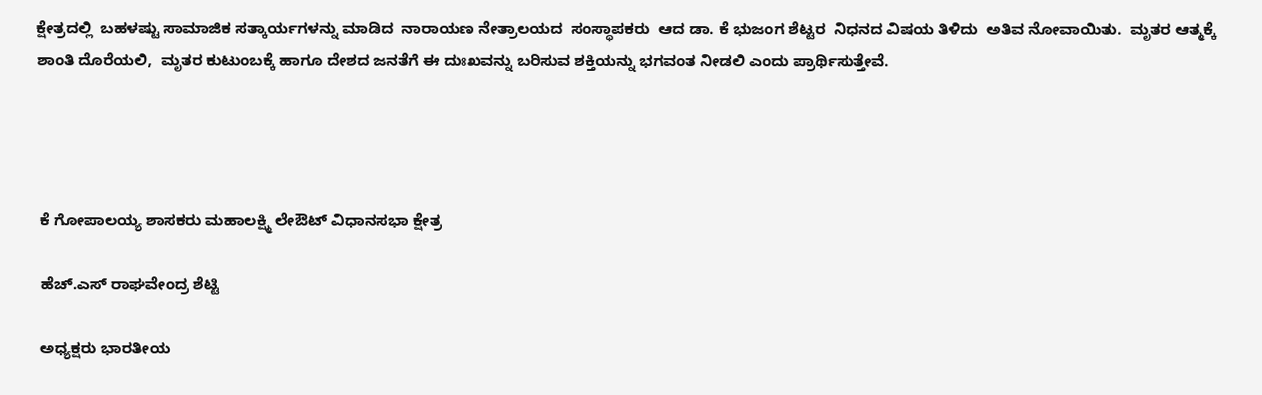ಕ್ಷೇತ್ರದಲ್ಲಿ  ಬಹಳಷ್ಟು ಸಾಮಾಜಿಕ ಸತ್ಕಾರ್ಯಗಳನ್ನು ಮಾಡಿದ  ನಾರಾಯಣ ನೇತ್ರಾಲಯದ  ಸಂಸ್ಥಾಪಕರು  ಆದ ಡಾ. ಕೆ ಭುಜಂಗ ಶೆಟ್ಟರ  ನಿಧನದ ವಿಷಯ ತಿಳಿದು  ಅತಿವ ನೋವಾಯಿತು.  ಮೃತರ ಆತ್ಮಕ್ಕೆ ಶಾಂತಿ ದೊರೆಯಲಿ,  ಮೃತರ ಕುಟುಂಬಕ್ಕೆ ಹಾಗೂ ದೇಶದ ಜನತೆಗೆ ಈ ದುಃಖವನ್ನು ಬರಿಸುವ ಶಕ್ತಿಯನ್ನು ಭಗವಂತ ನೀಡಲಿ ಎಂದು ಪ್ರಾರ್ಥಿಸುತ್ತೇವೆ.




 ಕೆ ಗೋಪಾಲಯ್ಯ ಶಾಸಕರು ಮಹಾಲಕ್ಷ್ಮಿ ಲೇಔಟ್ ವಿಧಾನಸಭಾ ಕ್ಷೇತ್ರ

 ಹೆಚ್.ಎಸ್ ರಾಘವೇಂದ್ರ ಶೆಟ್ಟಿ

 ಅಧ್ಯಕ್ಷರು ಭಾರತೀಯ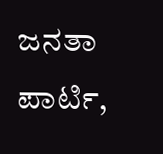ಜನತಾ ಪಾರ್ಟಿ,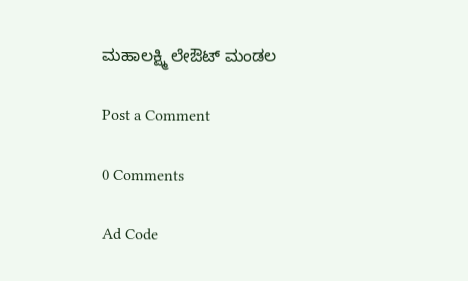ಮಹಾಲಕ್ಷ್ಮಿ ಲೇಔಟ್ ಮಂಡಲ

Post a Comment

0 Comments

Ad Code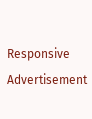Responsive Advertisement